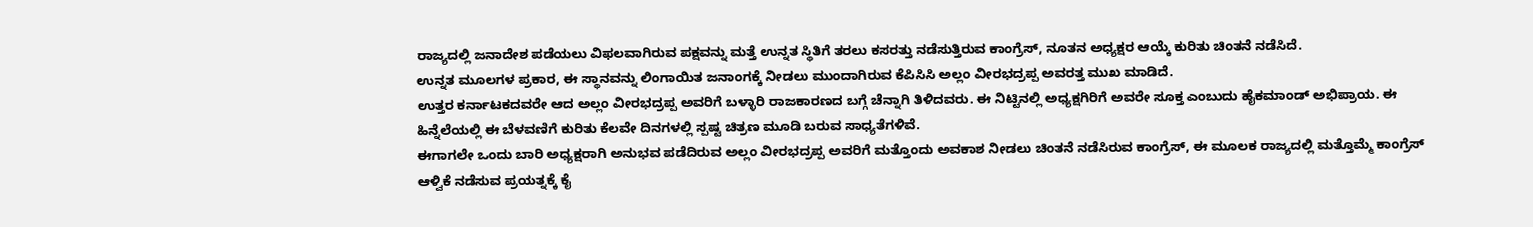ರಾಜ್ಯದಲ್ಲಿ ಜನಾದೇಶ ಪಡೆಯಲು ವಿಫಲವಾಗಿರುವ ಪಕ್ಷವನ್ನು ಮತ್ತೆ ಉನ್ನತ ಸ್ಥಿತಿಗೆ ತರಲು ಕಸರತ್ತು ನಡೆಸುತ್ತಿರುವ ಕಾಂಗ್ರೆಸ್, ನೂತನ ಅಧ್ಯಕ್ಷರ ಆಯ್ಕೆ ಕುರಿತು ಚಿಂತನೆ ನಡೆಸಿದೆ.
ಉನ್ನತ ಮೂಲಗಳ ಪ್ರಕಾರ, ಈ ಸ್ಥಾನವನ್ನು ಲಿಂಗಾಯಿತ ಜನಾಂಗಕ್ಕೆ ನೀಡಲು ಮುಂದಾಗಿರುವ ಕೆಪಿಸಿಸಿ ಅಲ್ಲಂ ವೀರಭದ್ರಪ್ಪ ಅವರತ್ತ ಮುಖ ಮಾಡಿದೆ.
ಉತ್ತರ ಕರ್ನಾಟಕದವರೇ ಆದ ಅಲ್ಲಂ ವೀರಭದ್ರಪ್ಪ ಅವರಿಗೆ ಬಳ್ಳಾರಿ ರಾಜಕಾರಣದ ಬಗ್ಗೆ ಚೆನ್ನಾಗಿ ತಿಳಿದವರು. ಈ ನಿಟ್ಟಿನಲ್ಲಿ ಅಧ್ಯಕ್ಷಗಿರಿಗೆ ಅವರೇ ಸೂಕ್ತ ಎಂಬುದು ಹೈಕಮಾಂಡ್ ಅಭಿಪ್ರಾಯ. ಈ ಹಿನ್ನೆಲೆಯಲ್ಲಿ ಈ ಬೆಳವಣಿಗೆ ಕುರಿತು ಕೆಲವೇ ದಿನಗಳಲ್ಲಿ ಸ್ಪಷ್ಟ ಚಿತ್ರಣ ಮೂಡಿ ಬರುವ ಸಾಧ್ಯತೆಗಳಿವೆ.
ಈಗಾಗಲೇ ಒಂದು ಬಾರಿ ಅಧ್ಯಕ್ಷರಾಗಿ ಅನುಭವ ಪಡೆದಿರುವ ಅಲ್ಲಂ ವೀರಭದ್ರಪ್ಪ ಅವರಿಗೆ ಮತ್ತೊಂದು ಅವಕಾಶ ನೀಡಲು ಚಿಂತನೆ ನಡೆಸಿರುವ ಕಾಂಗ್ರೆಸ್, ಈ ಮೂಲಕ ರಾಜ್ಯದಲ್ಲಿ ಮತ್ತೊಮ್ಮೆ ಕಾಂಗ್ರೆಸ್ ಆಳ್ವಿಕೆ ನಡೆಸುವ ಪ್ರಯತ್ನಕ್ಕೆ ಕೈ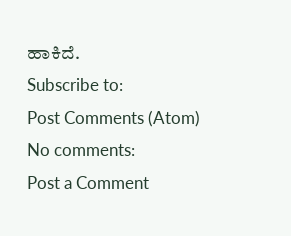ಹಾಕಿದೆ.
Subscribe to:
Post Comments (Atom)
No comments:
Post a Comment